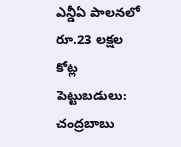ఎన్డీఏ పాలనలో రూ.23 లక్షల కోట్ల పెట్టుబడులు: చంద్రబాబు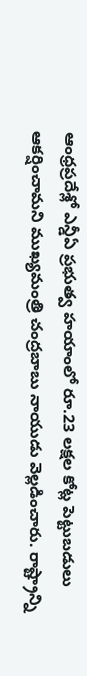ఆంధ్రప్రదేశ్లో ఎన్డీఏ ప్రభుత్వ హయాంలో రూ.23 లక్షల కోట్ల పెట్టుబడులు ఆకర్షించామని ముఖ్యమంత్రి చంద్రబాబు నాయుడు వెల్లడించారు. రాష్ట్రాన్ని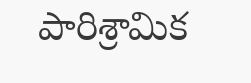పారిశ్రామిక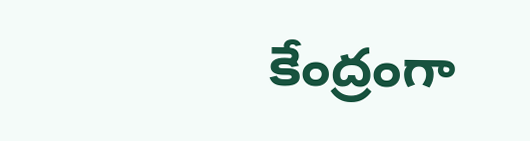కేంద్రంగా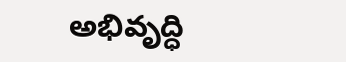అభివృద్ధి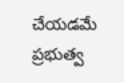చేయడమే ప్రభుత్వ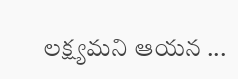లక్ష్యమని ఆయన ...